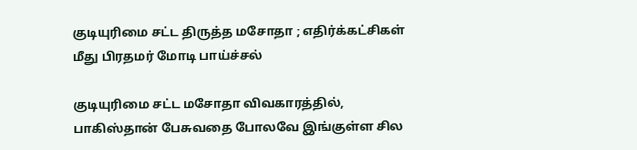குடியுரிமை சட்ட திருத்த மசோதா ; எதிர்க்கட்சிகள் மீது பிரதமர் மோடி பாய்ச்சல்

குடியுரிமை சட்ட மசோதா விவகாரத்தில், பாகிஸ்தான் பேசுவதை போலவே இங்குள்ள சில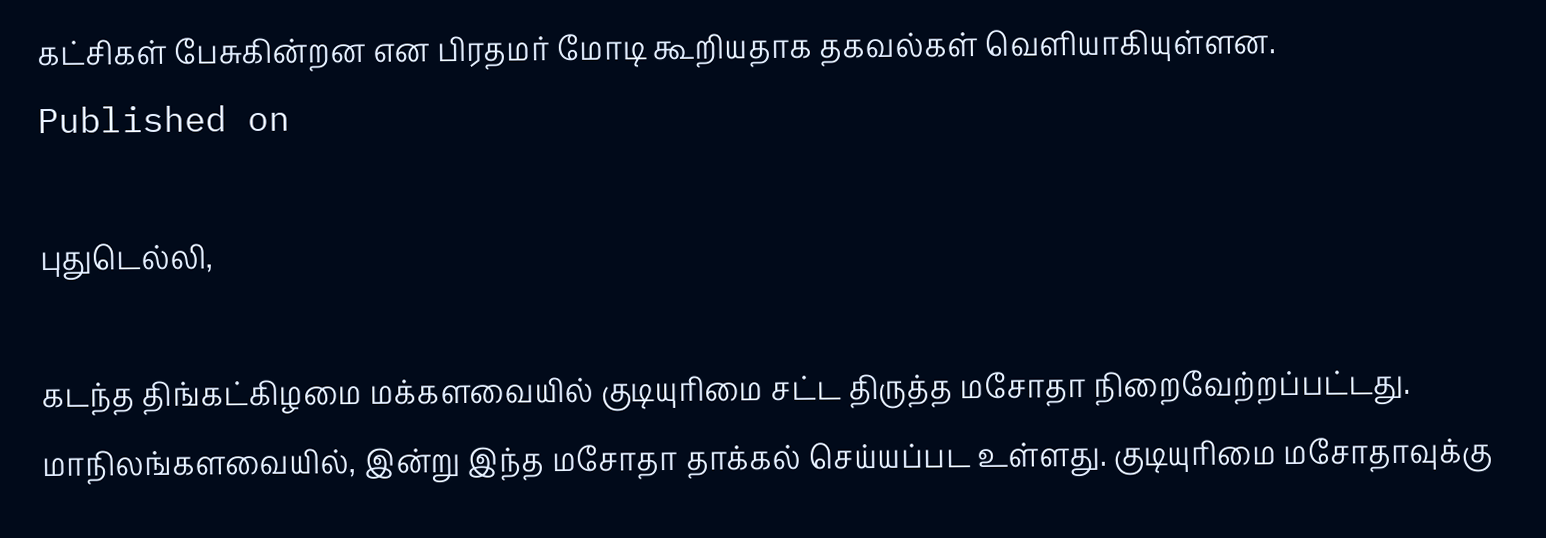கட்சிகள் பேசுகின்றன என பிரதமர் மோடி கூறியதாக தகவல்கள் வெளியாகியுள்ளன.
Published on

புதுடெல்லி,

கடந்த திங்கட்கிழமை மக்களவையில் குடியுரிமை சட்ட திருத்த மசோதா நிறைவேற்றப்பட்டது. மாநிலங்களவையில், இன்று இந்த மசோதா தாக்கல் செய்யப்பட உள்ளது. குடியுரிமை மசோதாவுக்கு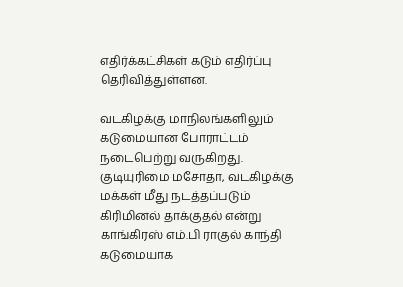எதிர்க்கட்சிகள் கடும் எதிர்ப்பு தெரிவித்துள்ளன.

வடகிழக்கு மாநிலங்களிலும் கடுமையான போராட்டம் நடைபெற்று வருகிறது. குடியுரிமை மசோதா, வடகிழக்கு மக்கள் மீது நடத்தப்படும் கிரிமினல் தாக்குதல் என்று காங்கிரஸ் எம்.பி ராகுல் காந்தி கடுமையாக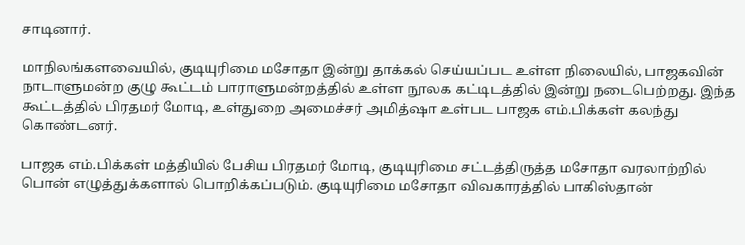சாடினார்.

மாநிலங்களவையில், குடியுரிமை மசோதா இன்று தாக்கல் செய்யப்பட உள்ள நிலையில், பாஜகவின் நாடாளுமன்ற குழு கூட்டம் பாராளுமன்றத்தில் உள்ள நூலக கட்டிடத்தில் இன்று நடைபெற்றது. இந்த கூட்டத்தில் பிரதமர் மோடி, உள்துறை அமைச்சர் அமித்ஷா உள்பட பாஜக எம்.பிக்கள் கலந்து கொண்டனர்.

பாஜக எம்.பிக்கள் மத்தியில் பேசிய பிரதமர் மோடி, குடியுரிமை சட்டத்திருத்த மசோதா வரலாற்றில் பொன் எழுத்துக்களால் பொறிக்கப்படும். குடியுரிமை மசோதா விவகாரத்தில் பாகிஸ்தான்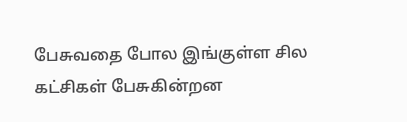பேசுவதை போல இங்குள்ள சில கட்சிகள் பேசுகின்றன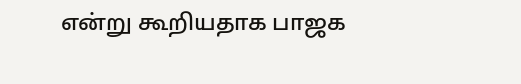என்று கூறியதாக பாஜக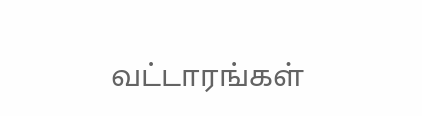வட்டாரங்கள்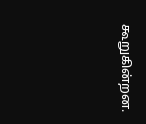கூறுகின்றன.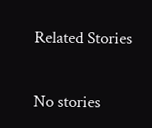Related Stories

No stories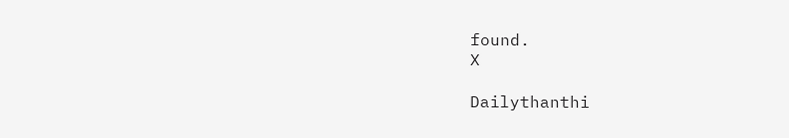found.
X

Dailythanthi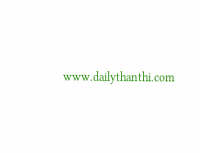www.dailythanthi.com